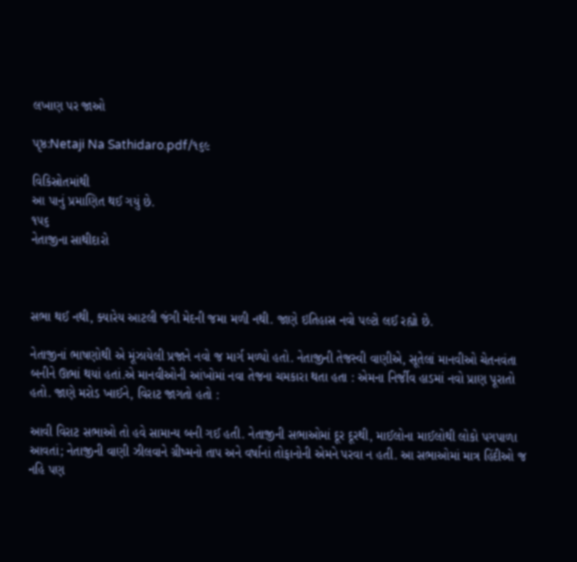લખાણ પર જાઓ

પૃષ્ઠ:Netaji Na Sathidaro.pdf/૧૬૯

વિકિસ્રોતમાંથી
આ પાનું પ્રમાણિત થઈ ગયું છે.
૧૫૬
નેતાજીના સાથીદારો



સભા થઈ નથી, ક્યારેય આટલી જંગી મેદની જમા મળી નથી. જાણે ઇતિહાસ નવો પલ્ટો લઈ રહ્યો છે.

નેતાજીનાં ભાષણોથી એ મૂંઝાયેલી પ્રજાને નવો જ માર્ગ મળ્યો હતો. નેતાજીની તેજસ્વી વાણીએ, સૂતેલાં માનવીઓ ચેતનવંતા બનીને ઊભાં થયાં હતાં.એ માનવીઓની આંખોમાં નવા તેજના ચમકારા થતા હતા : એમના નિર્જીવ હાડમાં નવો પ્રાણ પૂરાતો હતો. જાણે મરોડ ખાઈને, વિરાટ જાગતો હતો :

આવી વિરાટ સભાઓ તો હવે સામાન્ય બની ગઈ હતી. નેતાજીની સભાઓમાં દૂર દૂરથી, માઈલોના માઈલોથી લોકો પગપાળા આવતાં; નેતાજીની વાણી ઝીલવાને ગ્રીષ્મનો તાપ અને વર્ષાનાં તોફાનોની એમને પરવા ન હતી. આ સભાઓમાં માત્ર હિંદીઓ જ નહિ પણ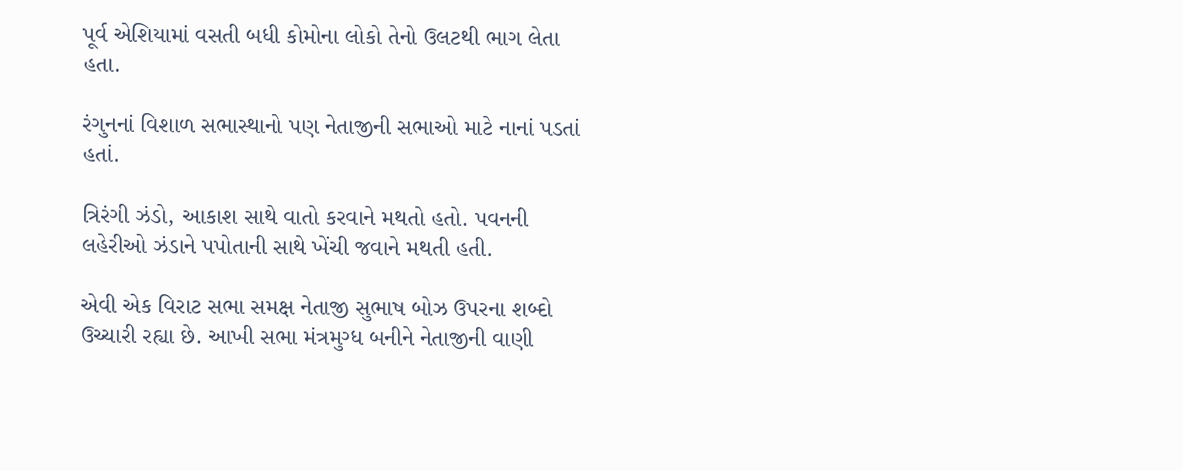પૂર્વ એશિયામાં વસતી બધી કોમોના લોકો તેનો ઉલટથી ભાગ લેતા હતા.

રંગુનનાં વિશાળ સભાસ્થાનો પણ નેતાજીની સભાઓ માટે નાનાં પડતાં હતાં.

ત્રિરંગી ઝંડો, આકાશ સાથે વાતો કરવાને મથતો હતો. પવનની લહેરીઓ ઝંડાને પપોતાની સાથે ખેંચી જવાને મથતી હતી.

એવી એક વિરાટ સભા સમક્ષ નેતાજી સુભાષ બોઝ ઉપરના શબ્દો ઉચ્ચારી રહ્યા છે. આખી સભા મંત્રમુગ્ધ બનીને નેતાજીની વાણી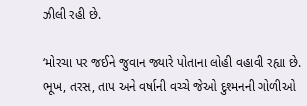ઝીલી રહી છે.

‘મોરચા પર જઈને જુવાન જ્યારે પોતાના લોહી વહાવી રહ્યા છે. ભૂખ, તરસ, તાપ અને વર્ષાની વચ્ચે જેઓ દુશ્મનની ગોળીઓ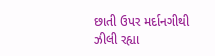છાતી ઉપર મર્દાનગીથી ઝીલી રહ્યા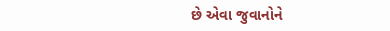છે એવા જુવાનોને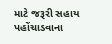માટે જરૂરી સહાય પહોંચાડવાના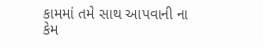કામમાં તમે સાથ આપવાની ના કેમ